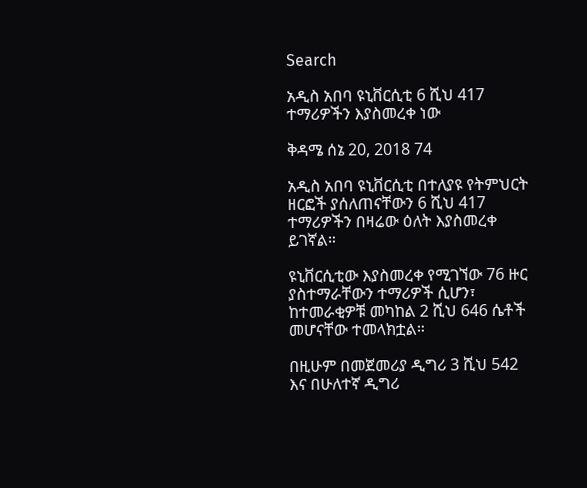Search

አዲስ አበባ ዩኒቨርሲቲ 6 ሺህ 417 ተማሪዎችን እያስመረቀ ነው

ቅዳሜ ሰኔ 20, 2018 74

አዲስ አበባ ዩኒቨርሲቲ በተለያዩ የትምህርት ዘርፎች ያሰለጠናቸውን 6 ሺህ 417 ተማሪዎችን በዛሬው ዕለት እያስመረቀ ይገኛል።

ዩኒቨርሲቲው እያስመረቀ የሚገኘው 76 ዙር ያስተማራቸውን ተማሪዎች ሲሆን፣ ከተመራቂዎቹ መካከል 2 ሺህ 646 ሴቶች መሆናቸው ተመላክቷል።

በዚሁም በመጀመሪያ ዲግሪ 3 ሺህ 542 እና በሁለተኛ ዲግሪ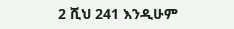2 ሺህ 241 እንዲሁም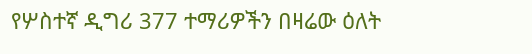የሦስተኛ ዲግሪ 377 ተማሪዎችን በዛሬው ዕለት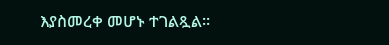እያስመረቀ መሆኑ ተገልጿል።